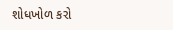શોધખોળ કરો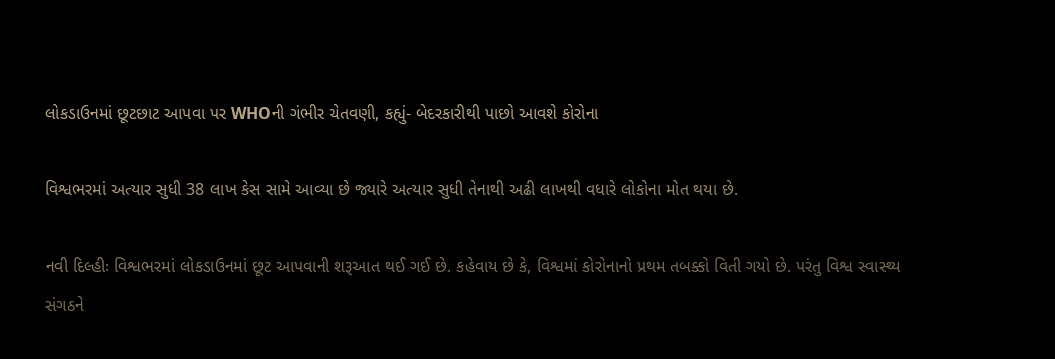લોકડાઉનમાં છૂટછાટ આપવા પર WHOની ગંભીર ચેતવણી, કહ્યું- બેદરકારીથી પાછો આવશે કોરોના

વિશ્વભરમાં અત્યાર સુધી 38 લાખ કેસ સામે આવ્યા છે જ્યારે અત્યાર સુધી તેનાથી અઢી લાખથી વધારે લોકોના મોત થયા છે.

નવી દિલ્હીઃ વિશ્વભરમાં લોકડાઉનમાં છૂટ આપવાની શરૂઆત થઈ ગઈ છે. કહેવાય છે કે, વિશ્વમાં કોરોનાનો પ્રથમ તબક્કો વિતી ગયો છે. પરંતુ વિશ્વ સ્વાસ્થ્ય સંગઠને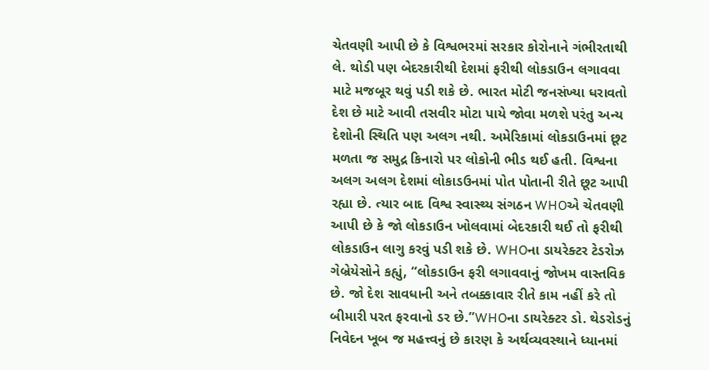ચેતવણી આપી છે કે વિશ્વભરમાં સરકાર કોરોનાને ગંભીરતાથી લે. થોડી પણ બેદરકારીથી દેશમાં ફરીથી લોકડાઉન લગાવવા માટે મજબૂર થવું પડી શકે છે. ભારત મોટી જનસંખ્યા ધરાવતો દેશ છે માટે આવી તસવીર મોટા પાયે જોવા મળશે પરંતુ અન્ય દેશોની સ્થિતિ પણ અલગ નથી. અમેરિકામાં લોકડાઉનમાં છૂટ મળતા જ સમુદ્ર કિનારો પર લોકોની ભીડ થઈ હતી. વિશ્વના અલગ અલગ દેશમાં લોકાડઉનમાં પોત પોતાની રીતે છૂટ આપી રહ્યા છે. ત્યાર બાદ વિશ્વ સ્વાસ્થ્ય સંગઠન WHOએ ચેતવણી આપી છે કે જો લોકડાઉન ખોલવામાં બેદરકારી થઈ તો ફરીથી લોકડાઉન લાગુ કરવું પડી શકે છે. WHOના ડાયરેક્ટર ટેડરોઝ ગેબ્રેયેસોને કહ્યું, “લોકડાઉન ફરી લગાવવાનું જોખમ વાસ્તવિક છે. જો દેશ સાવધાની અને તબક્કાવાર રીતે કામ નહીં કરે તો બીમારી પરત ફરવાનો ડર છે.”WHOના ડાયરેક્ટર ડો. થેડરોડનું નિવેદન ખૂબ જ મહત્ત્વનું છે કારણ કે અર્થવ્યવસ્થાને ધ્યાનમાં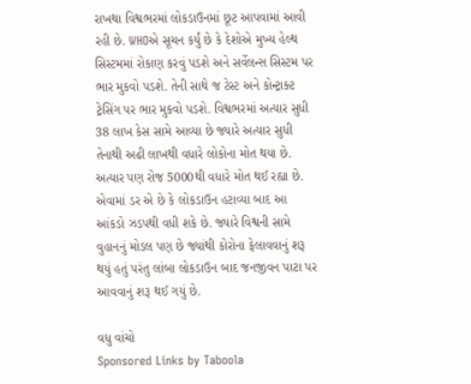રાખથા વિશ્વભરમાં લોકડાઉનમાં છૂટ આપવામાં આવી રહી છે. WHOએ સૂચન કર્યું છે કે દેશોએ મુખ્ય હેલ્થ સિસ્ટમમાં રોકાણ કરવું પડશે અને સર્વેલન્સ સિસ્ટમ પર ભાર મુકવો પડશે. તેની સાથે જ ટેસ્ટ અને કોન્ટ્રાક્ટ ટ્રેસિંગ પર ભાર મુકવો પડશે. વિશ્વભરમાં અત્યાર સુધી 38 લાખ કેસ સામે આવ્યા છે જ્યારે અત્યાર સુધી તેનાથી અઢી લાખથી વધારે લોકોના મોત થયા છે. અત્યાર પણ રોજ 5000થી વધારે મોત થઈ રહ્યા છે. એવામાં ડર એ છે કે લોકડાઉન હટાવ્યા બાદ આ આંકડો ઝડપથી વધી શકે છે. જ્યારે વિશ્વની સામે વુહાનનું મોડલ પણ છે જ્યાંથી કોરોના ફેલાવવાનું શરૂ થયું હતું પરંતુ લાંબા લોકડાઉન બાદ જનજીવન પાટા પર આવવાનું શરૂ થઈ ગયું છે.

વધુ વાંચો
Sponsored Links by Taboola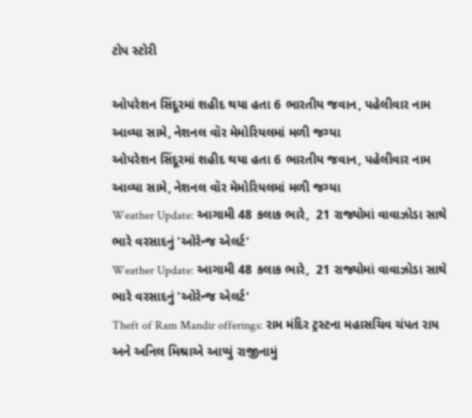ટોપ સ્ટોરી

ઓપરેશન સિંદૂરમાં શહીદ થયા હતા 6 ભારતીય જવાન, પહેલીવાર નામ આવ્યા સામે, નેશનલ વૉર મેમોરિયલમાં મળી જગ્યા
ઓપરેશન સિંદૂરમાં શહીદ થયા હતા 6 ભારતીય જવાન, પહેલીવાર નામ આવ્યા સામે, નેશનલ વૉર મેમોરિયલમાં મળી જગ્યા
Weather Update: આગામી 48 કલાક ભારે,  21 રાજ્યોમાં વાવાઝોડા સાથે ભારે વરસાદનું 'ઓરેન્જ એલર્ટ'
Weather Update: આગામી 48 કલાક ભારે,  21 રાજ્યોમાં વાવાઝોડા સાથે ભારે વરસાદનું 'ઓરેન્જ એલર્ટ'
Theft of Ram Mandir offerings: રામ મંદિર ટ્રસ્ટના મહાસચિવ ચંપત રાય અને અનિલ મિશ્રાએ આપ્યું રાજીનામું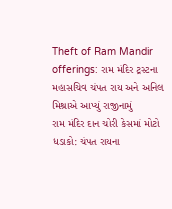Theft of Ram Mandir offerings: રામ મંદિર ટ્રસ્ટના મહાસચિવ ચંપત રાય અને અનિલ મિશ્રાએ આપ્યું રાજીનામું
રામ મંદિર દાન ચોરી કેસમાં મોટો ધડાકો: ચંપત રાયના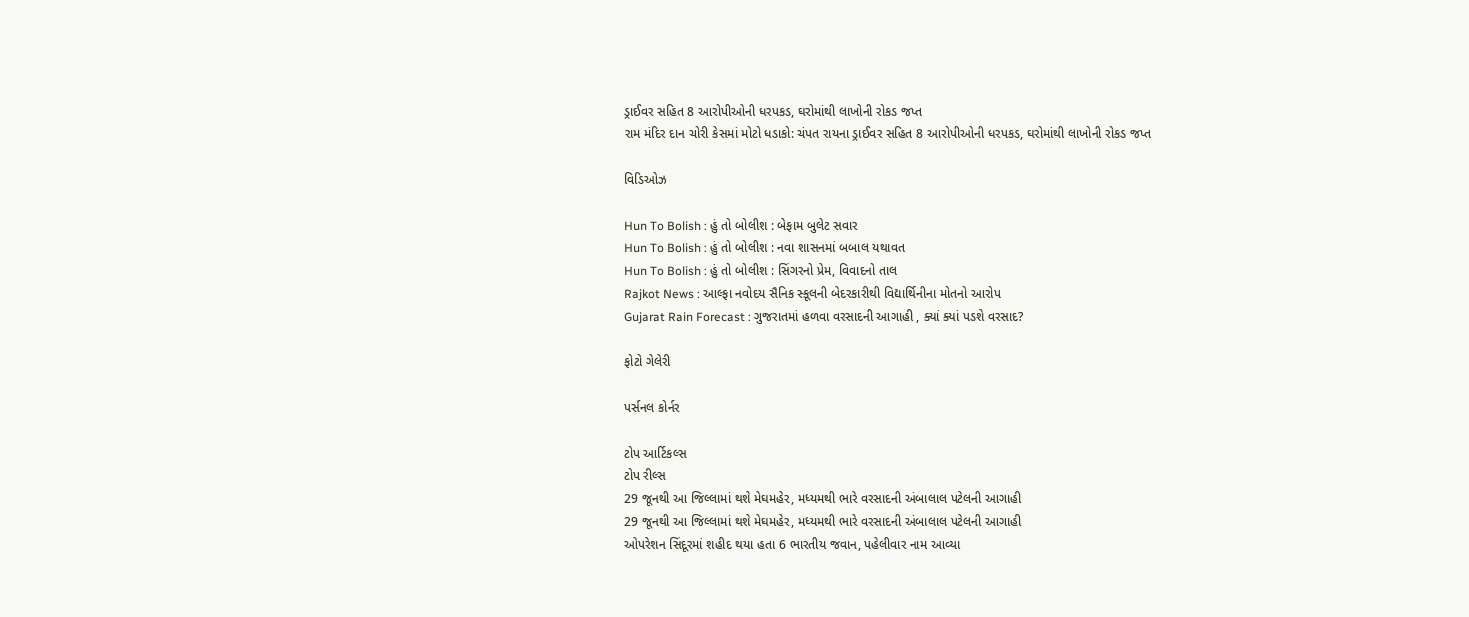ડ્રાઈવર સહિત 8 આરોપીઓની ધરપકડ, ઘરોમાંથી લાખોની રોકડ જપ્ત
રામ મંદિર દાન ચોરી કેસમાં મોટો ધડાકો: ચંપત રાયના ડ્રાઈવર સહિત 8 આરોપીઓની ધરપકડ, ઘરોમાંથી લાખોની રોકડ જપ્ત

વિડિઓઝ

Hun To Bolish : હું તો બોલીશ : બેફામ બુલેટ સવાર
Hun To Bolish : હું તો બોલીશ : નવા શાસનમાં બબાલ યથાવત
Hun To Bolish : હું તો બોલીશ : સિંગરનો પ્રેમ, વિવાદનો તાલ
Rajkot News : આલ્ફા નવોદય સૈનિક સ્કૂલની બેદરકારીથી વિદ્યાર્થિનીના મોતનો આરોપ
Gujarat Rain Forecast : ગુજરાતમાં હળવા વરસાદની આગાહી , ક્યાં ક્યાં પડશે વરસાદ?

ફોટો ગેલેરી

પર્સનલ કોર્નર

ટોપ આર્ટિકલ્સ
ટોપ રીલ્સ
29 જૂનથી આ જિલ્લામાં થશે મેઘમહેર, મધ્યમથી ભારે વરસાદની અંબાલાલ પટેલની આગાહી
29 જૂનથી આ જિલ્લામાં થશે મેઘમહેર, મધ્યમથી ભારે વરસાદની અંબાલાલ પટેલની આગાહી
ઓપરેશન સિંદૂરમાં શહીદ થયા હતા 6 ભારતીય જવાન, પહેલીવાર નામ આવ્યા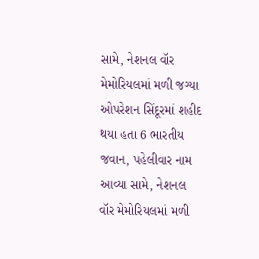સામે, નેશનલ વૉર મેમોરિયલમાં મળી જગ્યા
ઓપરેશન સિંદૂરમાં શહીદ થયા હતા 6 ભારતીય જવાન, પહેલીવાર નામ આવ્યા સામે, નેશનલ વૉર મેમોરિયલમાં મળી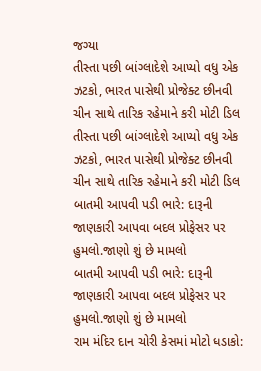જગ્યા
તીસ્તા પછી બાંગ્લાદેશે આપ્યો વધુ એક ઝટકો, ભારત પાસેથી પ્રોજેક્ટ છીનવી ચીન સાથે તારિક રહેમાને કરી મોટી ડિલ
તીસ્તા પછી બાંગ્લાદેશે આપ્યો વધુ એક ઝટકો, ભારત પાસેથી પ્રોજેક્ટ છીનવી ચીન સાથે તારિક રહેમાને કરી મોટી ડિલ
બાતમી આપવી પડી ભારે: દારૂની જાણકારી આપવા બદલ પ્રોફેસર પર હુમલો.જાણો શું છે મામલો
બાતમી આપવી પડી ભારે: દારૂની જાણકારી આપવા બદલ પ્રોફેસર પર હુમલો.જાણો શું છે મામલો
રામ મંદિર દાન ચોરી કેસમાં મોટો ધડાકો: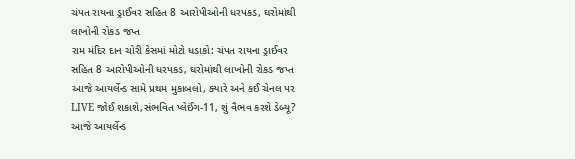ચંપત રાયના ડ્રાઈવર સહિત 8 આરોપીઓની ધરપકડ, ઘરોમાંથી લાખોની રોકડ જપ્ત
રામ મંદિર દાન ચોરી કેસમાં મોટો ધડાકો: ચંપત રાયના ડ્રાઈવર સહિત 8 આરોપીઓની ધરપકડ, ઘરોમાંથી લાખોની રોકડ જપ્ત
આજે આયર્લેન્ડ સામે પ્રથમ મુકાબલો, ક્યારે અને કઈ ચેનલ પર LIVE જોઈ શકાશે,સંભવિત પ્લેઈંગ-11, શું વૈભવ કરશે ડેબ્યૂ?
આજે આયર્લેન્ડ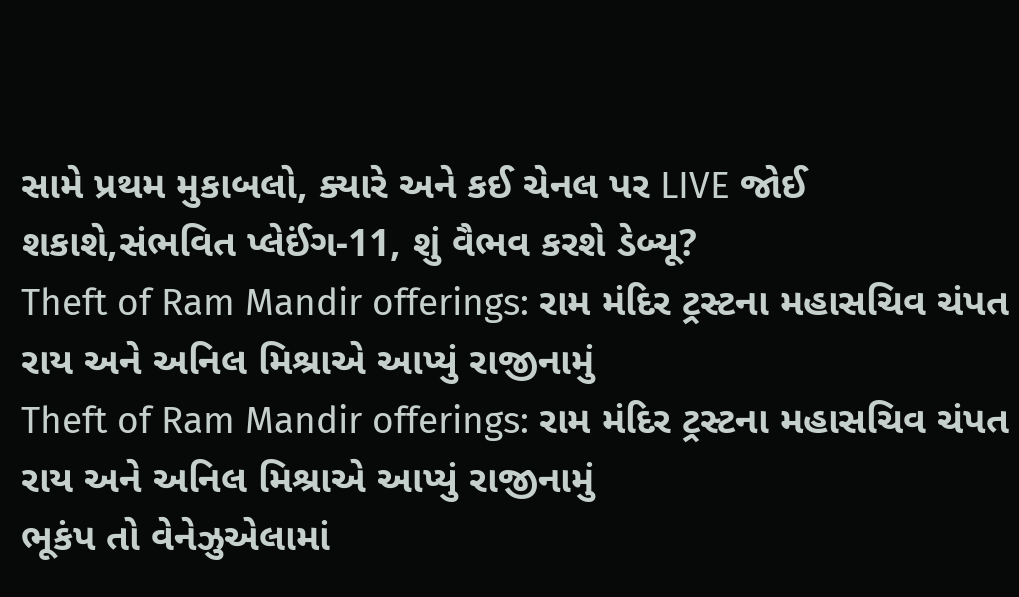સામે પ્રથમ મુકાબલો, ક્યારે અને કઈ ચેનલ પર LIVE જોઈ શકાશે,સંભવિત પ્લેઈંગ-11, શું વૈભવ કરશે ડેબ્યૂ?
Theft of Ram Mandir offerings: રામ મંદિર ટ્રસ્ટના મહાસચિવ ચંપત રાય અને અનિલ મિશ્રાએ આપ્યું રાજીનામું
Theft of Ram Mandir offerings: રામ મંદિર ટ્રસ્ટના મહાસચિવ ચંપત રાય અને અનિલ મિશ્રાએ આપ્યું રાજીનામું
ભૂકંપ તો વેનેઝુએલામાં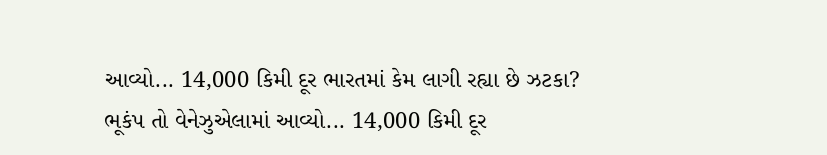આવ્યો... 14,000 કિમી દૂર ભારતમાં કેમ લાગી રહ્યા છે ઝટકા?
ભૂકંપ તો વેનેઝુએલામાં આવ્યો... 14,000 કિમી દૂર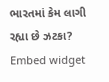ભારતમાં કેમ લાગી રહ્યા છે ઝટકા?
Embed widget